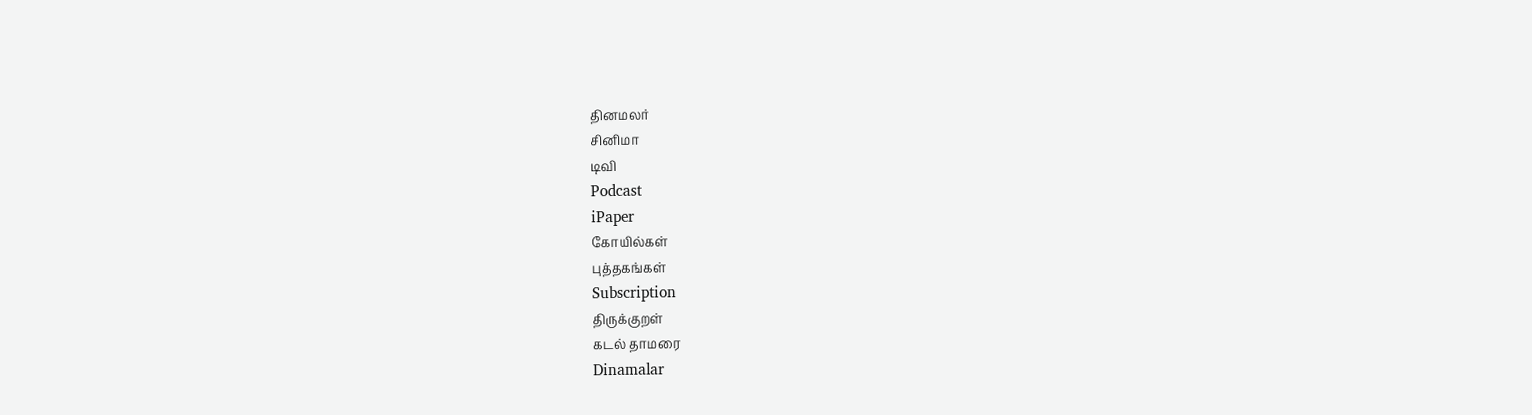தினமலர்
சினிமா
டிவி
Podcast
iPaper
கோயில்கள்
புத்தகங்கள்
Subscription
திருக்குறள்
கடல் தாமரை
Dinamalar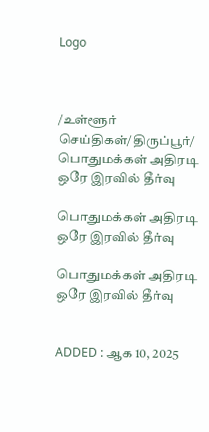Logo



/உள்ளூர் செய்திகள்/திருப்பூர்/ பொதுமக்கள் அதிரடி ஒரே இரவில் தீர்வு

பொதுமக்கள் அதிரடி ஒரே இரவில் தீர்வு

பொதுமக்கள் அதிரடி ஒரே இரவில் தீர்வு


ADDED : ஆக 10, 2025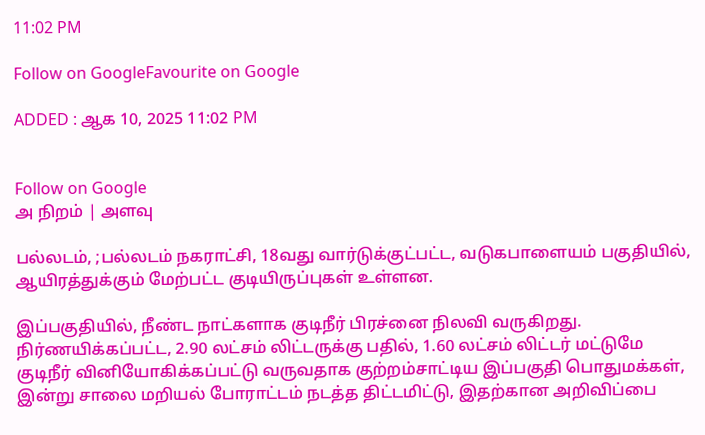11:02 PM

Follow on GoogleFavourite on Google

ADDED : ஆக 10, 2025 11:02 PM


Follow on Google
அ நிறம் | அளவு

பல்லடம், ;பல்லடம் நகராட்சி, 18வது வார்டுக்குட்பட்ட, வடுகபாளையம் பகுதியில், ஆயிரத்துக்கும் மேற்பட்ட குடியிருப்புகள் உள்ளன.

இப்பகுதியில், நீண்ட நாட்களாக குடிநீர் பிரச்னை நிலவி வருகிறது. நிர்ணயிக்கப்பட்ட, 2.90 லட்சம் லிட்டருக்கு பதில், 1.60 லட்சம் லிட்டர் மட்டுமே குடிநீர் வினியோகிக்கப்பட்டு வருவதாக குற்றம்சாட்டிய இப்பகுதி பொதுமக்கள், இன்று சாலை மறியல் போராட்டம் நடத்த திட்டமிட்டு, இதற்கான அறிவிப்பை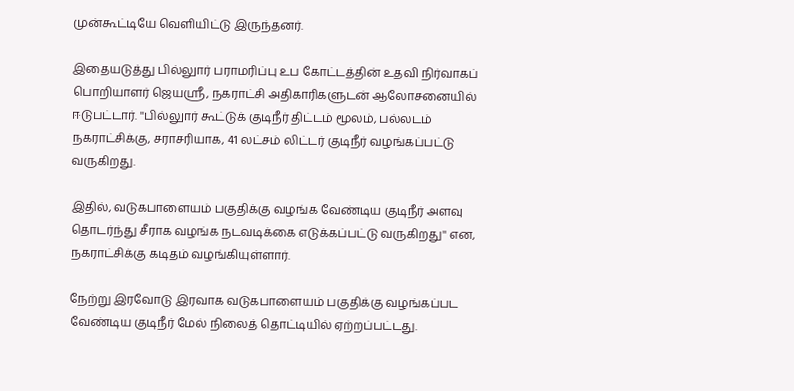முன்கூட்டியே வெளியிட்டு இருந்தனர்.

இதையடுத்து பில்லுார் பராமரிப்பு உப கோட்டத்தின் உதவி நிர்வாகப் பொறியாளர் ஜெயஸ்ரீ, நகராட்சி அதிகாரிகளுடன் ஆலோசனையில் ஈடுபட்டார். ''பில்லுார் கூட்டுக் குடிநீர் திட்டம் மூலம், பல்லடம் நகராட்சிக்கு, சராசரியாக, 41 லட்சம் லிட்டர் குடிநீர் வழங்கப்பட்டு வருகிறது.

இதில், வடுகபாளையம் பகுதிக்கு வழங்க வேண்டிய குடிநீர் அளவு தொடர்ந்து சீராக வழங்க நடவடிக்கை எடுக்கப்பட்டு வருகிறது'' என, நகராட்சிக்கு கடிதம் வழங்கியுள்ளார்.

நேற்று இரவோடு இரவாக வடுகபாளையம் பகுதிக்கு வழங்கப்பட வேண்டிய குடிநீர் மேல் நிலைத் தொட்டியில் ஏற்றப்பட்டது.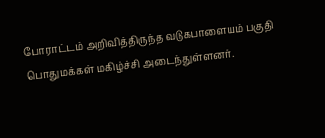போராட்டம் அறிவித்திருந்த வடுகபாளையம் பகுதி பொதுமக்கள் மகிழ்ச்சி அடைந்துள்ளனர்.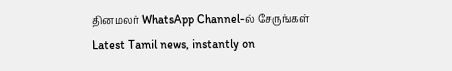தினமலர் WhatsApp Channel-ல் சேருங்கள்
Latest Tamil news, instantly on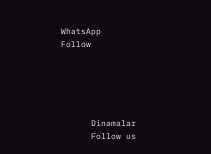WhatsApp
Follow





      Dinamalar
      Follow us